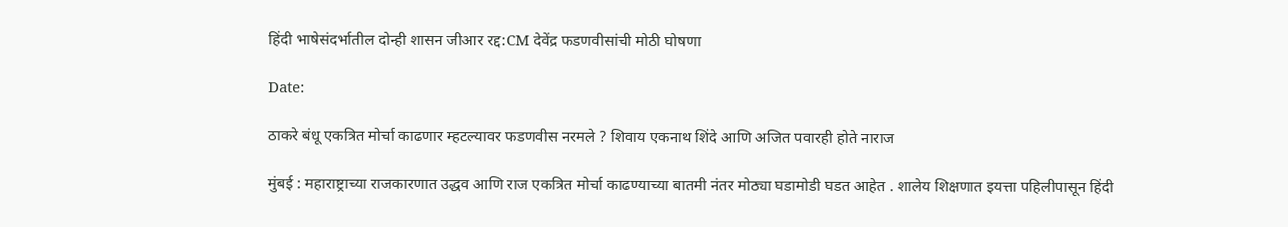हिंदी भाषेसंदर्भातील दोन्ही शासन जीआर रद्द:CM देवेंद्र फडणवीसांची मोठी घोषणा

Date:

ठाकरे बंधू एकत्रित मोर्चा काढणार म्हटल्यावर फडणवीस नरमले ? शिवाय एकनाथ शिंदे आणि अजित पवारही होते नाराज

मुंबई : महाराष्ट्राच्या राजकारणात उद्धव आणि राज एकत्रित मोर्चा काढण्याच्या बातमी नंतर मोठ्या घडामोडी घडत आहेत . शालेय शिक्षणात इयत्ता पहिलीपासून हिंदी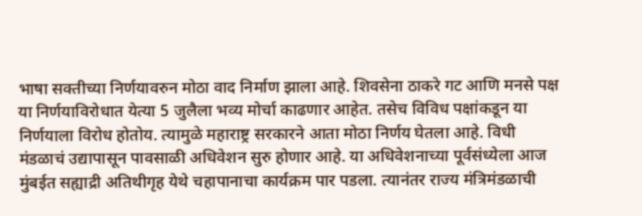भाषा सक्तीच्या निर्णयावरुन मोठा वाद निर्माण झाला आहे. शिवसेना ठाकरे गट आणि मनसे पक्ष या निर्णयाविरोधात येत्या 5 जुलैला भव्य मोर्चा काढणार आहेत. तसेच विविध पक्षांकडून या निर्णयाला विरोध होतोय. त्यामुळे महाराष्ट्र सरकारने आता मोठा निर्णय घेतला आहे. विधी मंडळाचं उद्यापासून पावसाळी अधिवेशन सुरु होणार आहे. या अधिवेशनाच्या पूर्वसंध्येला आज मुंबईत सह्याद्री अतिथीगृह येथे चहापानाचा कार्यक्रम पार पडला. त्यानंतर राज्य मंत्रिमंडळाची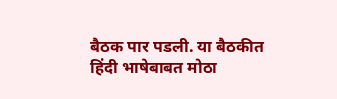बैठक पार पडली. या बैठकीत हिंदी भाषेबाबत मोठा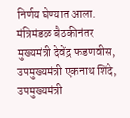निर्णय घेण्यात आला. मंत्रिमंडळ बैठकीनंतर मुख्यमंत्री देवेंद्र फडणवीस, उपमुख्यमंत्री एकनाथ शिंदे, उपमुख्यमंत्री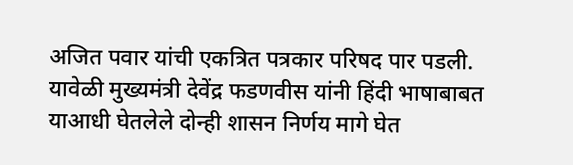अजित पवार यांची एकत्रित पत्रकार परिषद पार पडली. यावेळी मुख्यमंत्री देवेंद्र फडणवीस यांनी हिंदी भाषाबाबत याआधी घेतलेले दोन्ही शासन निर्णय मागे घेत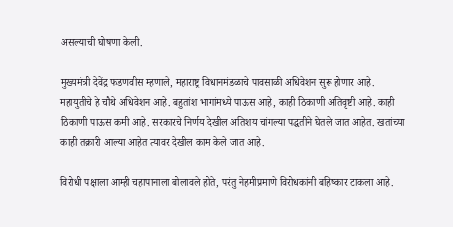असल्याची घोषणा केली.

मुख्यमंत्री देवेंद्र फडणवीस म्हणाले, महाराष्ट्र विधानमंडळाचे पावसाळी अधिवेशन सुरू होणार आहे. महायुतीचे हे चौथे अधिवेशन आहे. बहुतांश भागांमध्ये पाऊस आहे, काही ठिकाणी अतिवृष्टी आहे. काही ठिकाणी पाऊस कमी आहे. सरकारचे निर्णय देखील अतिशय चांगल्या पद्धतीने घेतले जात आहेत. खतांच्या काही तक्रारी आल्या आहेत त्यावर देखील काम केले जात आहे.

विरोधी पक्षाला आम्ही चहापानाला बोलावले होते, परंतु नेहमीप्रमाणे विरोधकांनी बहिष्कार टाकला आहे.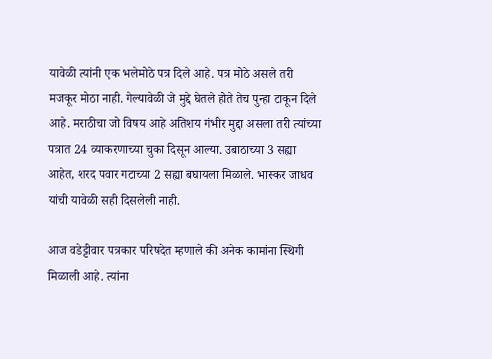यावेळी त्यांनी एक भलेमोठे पत्र दिले आहे. पत्र मोठे असले तरी मजकूर मोठा नाही. गेल्यावेळी जे मुद्दे घेतले होते तेच पुन्हा टाकून दिले आहे. मराठीचा जो विषय आहे अतिशय गंभीर मुद्दा असला तरी त्यांच्या पत्रात 24 व्याकरणाच्या चुका दिसून आल्या. उबाठाच्या 3 सह्या आहेत, शरद पवार गटाच्या 2 सह्या बघायला मिळाले. भास्कर जाधव यांची यावेळी सही दिसलेली नाही.

आज वडेट्टीवार पत्रकार परिषदेत म्हणाले की अनेक कामांना स्थिगी मिळाली आहे. त्यांना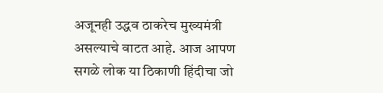अजूनही उद्धव ठाकरेच मुख्यमंत्री असल्याचे वाटत आहे. आज आपण सगळे लोक या ठिकाणी हिंदीचा जो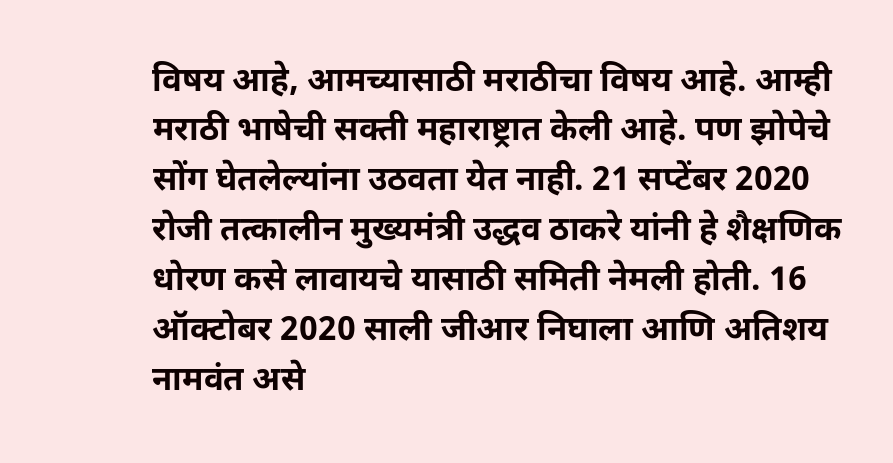विषय आहे, आमच्यासाठी मराठीचा विषय आहे. आम्ही मराठी भाषेची सक्ती महाराष्ट्रात केली आहे. पण झोपेचे सोंग घेतलेल्यांना उठवता येत नाही. 21 सप्टेंबर 2020 रोजी तत्कालीन मुख्यमंत्री उद्धव ठाकरे यांनी हे शैक्षणिक धोरण कसे लावायचे यासाठी समिती नेमली होती. 16 ऑक्टोबर 2020 साली जीआर निघाला आणि अतिशय नामवंत असे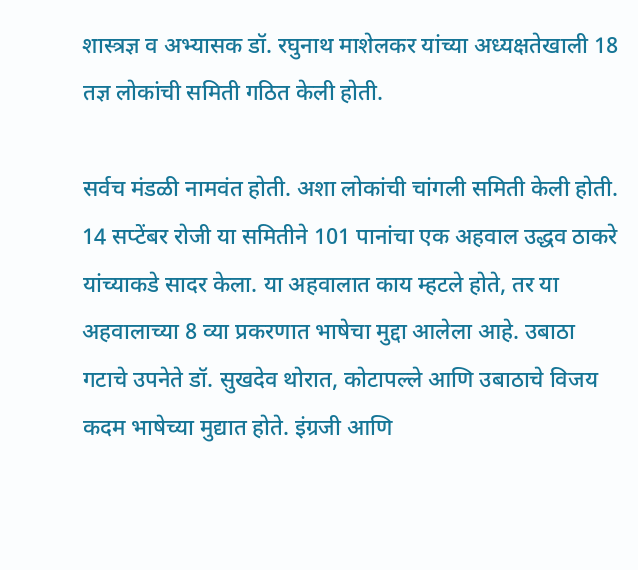शास्त्रज्ञ व अभ्यासक डॉ. रघुनाथ माशेलकर यांच्या अध्यक्षतेखाली 18 तज्ञ लोकांची समिती गठित केली होती.

सर्वच मंडळी नामवंत होती. अशा लोकांची चांगली समिती केली होती. 14 सप्टेंबर रोजी या समितीने 101 पानांचा एक अहवाल उद्धव ठाकरे यांच्याकडे सादर केला. या अहवालात काय म्हटले होते, तर या अहवालाच्या 8 व्या प्रकरणात भाषेचा मुद्दा आलेला आहे. उबाठा गटाचे उपनेते डॉ. सुखदेव थोरात, कोटापल्ले आणि उबाठाचे विजय कदम भाषेच्या मुद्यात होते. इंग्रजी आणि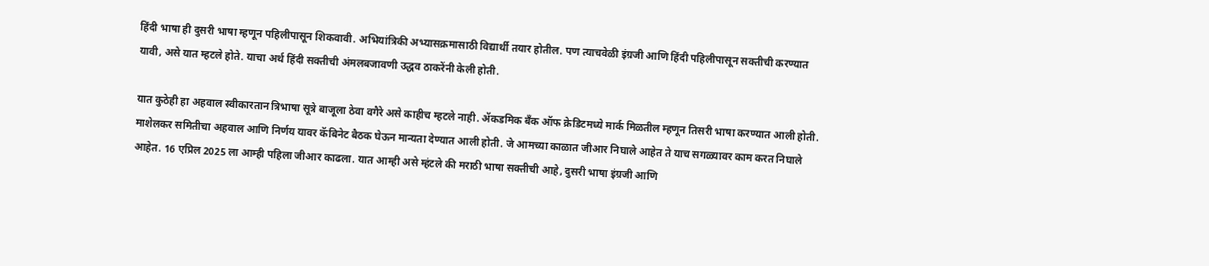हिंदी भाषा ही दुसरी भाषा म्हणून पहिलीपासून शिकवावी. अभियांत्रिकी अभ्यासक्रमासाठी विद्यार्थी तयार होतील. पण त्याचवेळी इंग्रजी आणि हिंदी पहिलीपासून सक्तीची करण्यात यावी, असे यात म्हटले होते. याचा अर्थ हिंदी सक्तीची अंमलबजावणी उद्धव ठाकरेंनी केली होती.

यात कुठेही हा अहवाल स्वीकारतान त्रिभाषा सूत्रे बाजूला ठेवा वगैरे असे काहीच म्हटले नाही. ॲकडमिक बँक ऑफ क्रेडिटमध्ये मार्क मिळतील म्हणून तिसरी भाषा करण्यात आली होती. माशेलकर समितीचा अहवाल आणि निर्णय यावर कॅबिनेट बैठक घेऊन मान्यता देण्यात आली होती. जे आमच्या काळात जीआर निघाले आहेत ते याच सगळ्यावर काम करत निघाले आहेत. 16 एप्रिल 2025 ला आम्ही पहिला जीआर काढला. यात आम्ही असे म्हंटले की मराठी भाषा सक्तीची आहे, दुसरी भाषा इंग्रजी आणि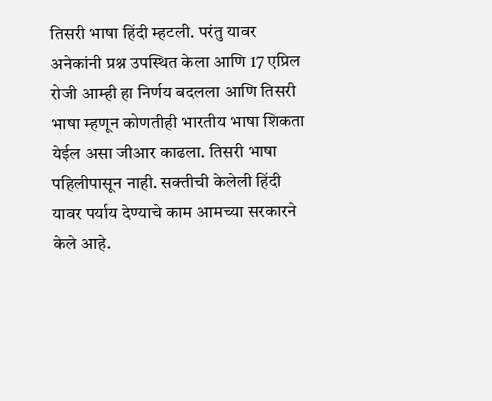तिसरी भाषा हिंदी म्हटली. परंतु यावर अनेकांनी प्रश्न उपस्थित केला आणि 17 एप्रिल रोजी आम्ही हा निर्णय बदलला आणि तिसरी भाषा म्हणून कोणतीही भारतीय भाषा शिकता येईल असा जीआर काढला. तिसरी भाषा पहिलीपासून नाही. सक्तीची केलेली हिंदी यावर पर्याय देण्याचे काम आमच्या सरकारने केले आहे.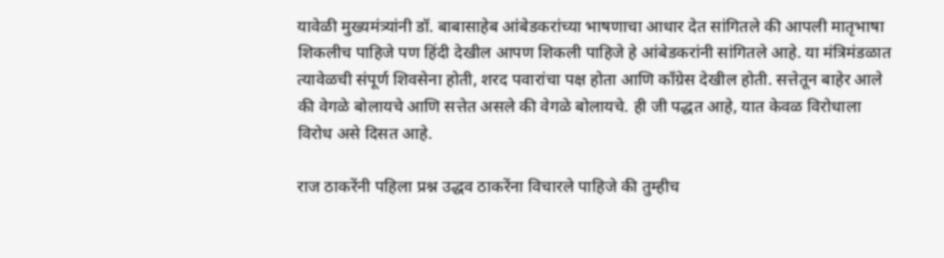यावेळी मुख्यमंत्र्यांनी डॉ. बाबासाहेब आंबेडकरांच्या भाषणाचा आधार देत सांगितले की आपली मातृभाषा शिकलीच पाहिजे पण हिंदी देखील आपण शिकली पाहिजे हे आंबेडकरांनी सांगितले आहे. या मंत्रिमंडळात त्यावेळची संपूर्ण शिवसेना होती, शरद पवारांचा पक्ष होता आणि कॉंग्रेस देखील होती. सत्तेतून बाहेर आले की वेगळे बोलायचे आणि सत्तेत असले की वेगळे बोलायचे. ही जी पद्धत आहे, यात केवळ विरोधाला विरोध असे दिसत आहे.

राज ठाकरेंनी पहिला प्रश्न उद्धव ठाकरेंना विचारले पाहिजे की तुम्हीच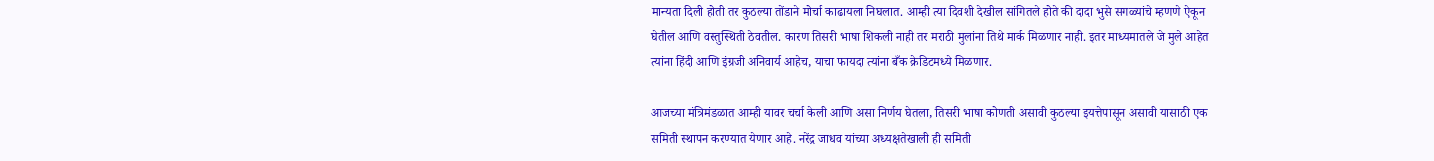मान्यता दिली होती तर कुठल्या तोंडाने मोर्चा काढायला निघलात. आम्ही त्या दिवशी देखील सांगितले होते की दादा भुसे सगळ्यांचे म्हणणे ऐकून घेतील आणि वस्तुस्थिती ठेवतील. कारण तिसरी भाषा शिकली नाही तर मराठी मुलांना तिथे मार्क मिळणार नाही. इतर माध्यमातले जे मुले आहेत त्यांना हिंदी आणि इंग्रजी अनिवार्य आहेच, याचा फायदा त्यांना बँक क्रेडिटमध्ये मिळणार.

आजच्या मंत्रिमंडळात आम्ही यावर चर्चा केली आणि असा निर्णय घेतला, तिसरी भाषा कोणती असावी कुठल्या इयत्तेपासून असावी यासाठी एक समिती स्थापन करण्यात येणार आहे. नरेंद्र जाधव यांच्या अध्यक्षतेखाली ही समिती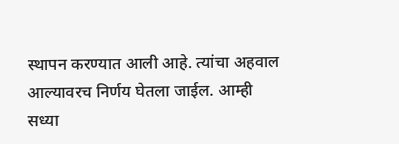स्थापन करण्यात आली आहे. त्यांचा अहवाल आल्यावरच निर्णय घेतला जाईल. आम्ही सध्या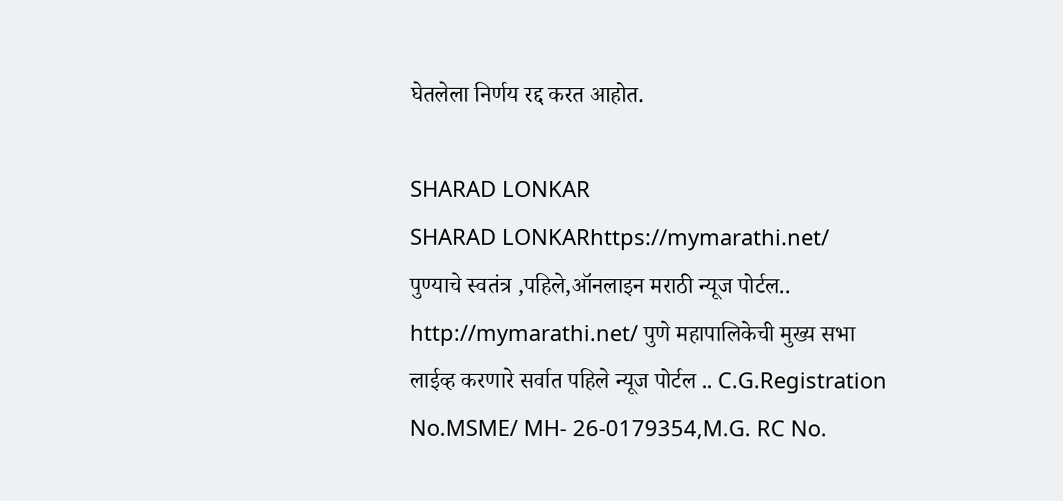घेतलेला निर्णय रद्द करत आहोत.

SHARAD LONKAR
SHARAD LONKARhttps://mymarathi.net/
पुण्याचे स्वतंत्र ,पहिले,ऑनलाइन मराठी न्यूज पोर्टल.. http://mymarathi.net/ पुणे महापालिकेची मुख्य सभा लाईव्ह करणारे सर्वात पहिले न्यूज पोर्टल .. C.G.Registration No.MSME/ MH- 26-0179354,M.G. RC No.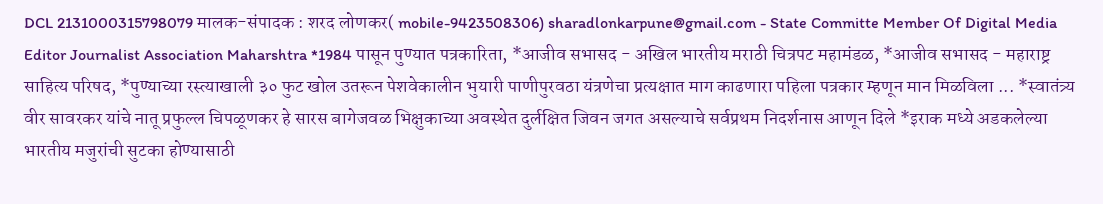DCL 2131000315798079 मालक-संपादक : शरद लोणकर( mobile-9423508306) sharadlonkarpune@gmail.com - State Committe Member Of Digital Media Editor Journalist Association Maharshtra *1984 पासून पुण्यात पत्रकारिता, *आजीव सभासद - अखिल भारतीय मराठी चित्रपट महामंडळ, *आजीव सभासद - महाराष्ट्र साहित्य परिषद, *पुण्याच्या रस्त्याखाली ३० फुट खोल उतरून पेशवेकालीन भुयारी पाणीपुरवठा यंत्रणेचा प्रत्यक्षात माग काढणारा पहिला पत्रकार म्हणून मान मिळविला ... *स्वातंत्र्य वीर सावरकर यांचे नातू प्रफुल्ल चिपळूणकर हे सारस बागेजवळ भिक्षुकाच्या अवस्थेत दुर्लक्षित जिवन जगत असल्याचे सर्वप्रथम निदर्शनास आणून दिले *इराक मध्ये अडकलेल्या भारतीय मजुरांची सुटका होण्यासाठी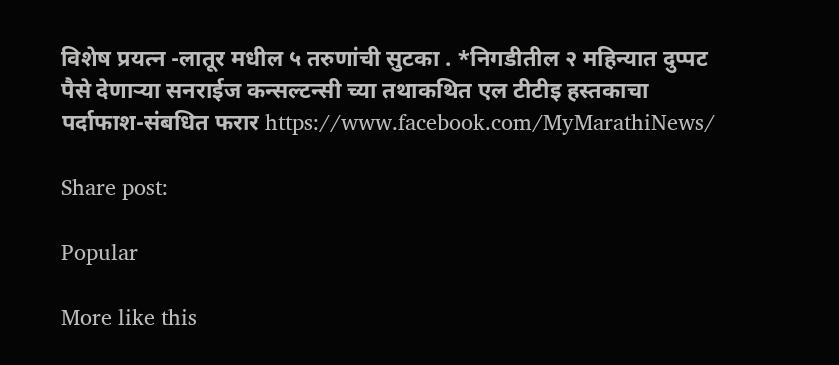विशेष प्रयत्न -लातूर मधील ५ तरुणांची सुटका . *निगडीतील २ महिन्यात दुप्पट पैसे देणाऱ्या सनराईज कन्सल्टन्सी च्या तथाकथित एल टीटीइ हस्तकाचा पर्दाफाश-संबधित फरार https://www.facebook.com/MyMarathiNews/

Share post:

Popular

More like this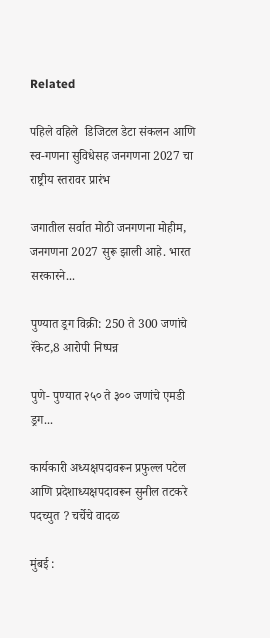Related

पहिले वहिले  डिजिटल डेटा संकलन आणि स्व-गणना सुविधेसह जनगणना 2027 चा  राष्ट्रीय स्तरावर प्रारंभ

जगातील सर्वात मोठी जनगणना मोहीम, जनगणना 2027 सुरू झाली आहे. भारत सरकारने...

पुण्यात ड्रग विक्री: 250 ते 300 जणांचे रॅकेट,8 आरोपी निष्पन्न

पुणे- पुण्यात २५० ते ३०० जणांचे एमडी ड्रग...

कार्यकारी अध्यक्षपदावरून प्रफुल्ल पटेल आणि प्रदेशाध्यक्षपदावरून सुनील तटकरे पदच्युत ? चर्चेचे वादळ

मुंबई :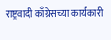राष्ट्रवादी काँग्रेसच्या कार्यकारी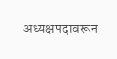अध्यक्षपदावरून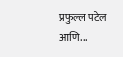प्रफुल्ल पटेल आणि...